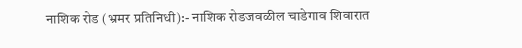नाशिक रोड (भ्रमर प्रतिनिधी):- नाशिक रोडजवळील चाडेगाव शिवारात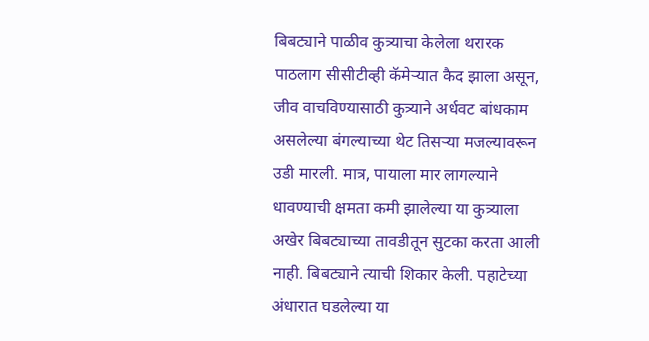बिबट्याने पाळीव कुत्र्याचा केलेला थरारक पाठलाग सीसीटीव्ही कॅमेऱ्यात कैद झाला असून, जीव वाचविण्यासाठी कुत्र्याने अर्धवट बांधकाम असलेल्या बंगल्याच्या थेट तिसऱ्या मजल्यावरून उडी मारली. मात्र, पायाला मार लागल्याने धावण्याची क्षमता कमी झालेल्या या कुत्र्याला अखेर बिबट्याच्या तावडीतून सुटका करता आली नाही. बिबट्याने त्याची शिकार केली. पहाटेच्या अंधारात घडलेल्या या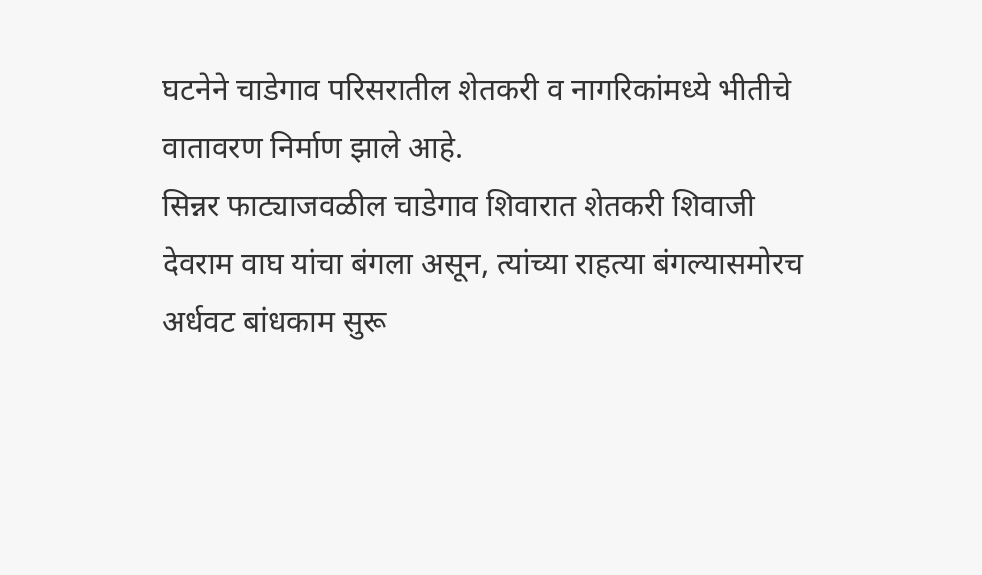घटनेने चाडेगाव परिसरातील शेतकरी व नागरिकांमध्ये भीतीचे वातावरण निर्माण झाले आहे.
सिन्नर फाट्याजवळील चाडेगाव शिवारात शेतकरी शिवाजी देवराम वाघ यांचा बंगला असून, त्यांच्या राहत्या बंगल्यासमोरच अर्धवट बांधकाम सुरू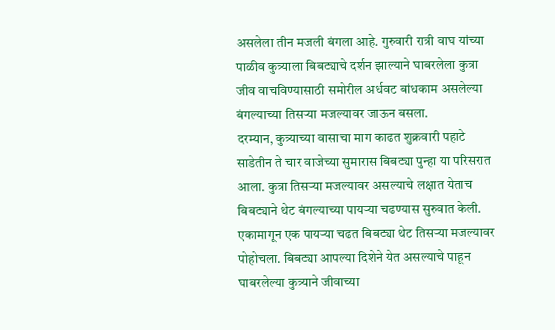असलेला तीन मजली बंगला आहे. गुरुवारी रात्री वाघ यांच्या पाळीव कुत्र्याला बिबट्याचे दर्शन झाल्याने घाबरलेला कुत्रा जीव वाचविण्यासाठी समोरील अर्धवट बांधकाम असलेल्या बंगल्याच्या तिसऱ्या मजल्यावर जाऊन बसला.
दरम्यान, कुत्र्याच्या वासाचा माग काढत शुक्रवारी पहाटे साडेतीन ते चार वाजेच्या सुमारास बिबट्या पुन्हा या परिसरात आला. कुत्रा तिसऱ्या मजल्यावर असल्याचे लक्षात येताच बिबट्याने थेट बंगल्याच्या पायऱ्या चढण्यास सुरुवात केली. एकामागून एक पायऱ्या चढत बिबट्या थेट तिसऱ्या मजल्यावर पोहोचला. बिबट्या आपल्या दिशेने येत असल्याचे पाहून घाबरलेल्या कुत्र्याने जीवाच्या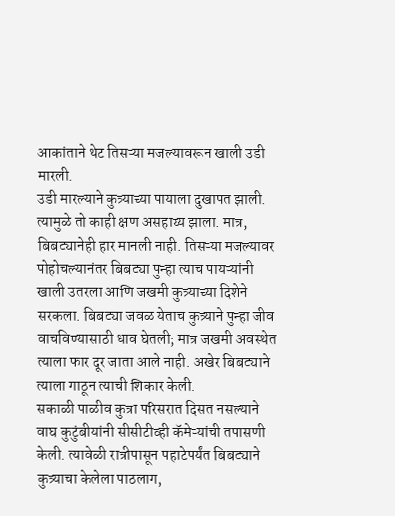आकांताने थेट तिसऱ्या मजल्यावरून खाली उडी मारली.
उडी मारल्याने कुत्र्याच्या पायाला दुखापत झाली. त्यामुळे तो काही क्षण असहाय्य झाला. मात्र, बिबट्यानेही हार मानली नाही. तिसऱ्या मजल्यावर पोहोचल्यानंतर बिबट्या पुन्हा त्याच पायऱ्यांनी खाली उतरला आणि जखमी कुत्र्याच्या दिशेने सरकला. बिबट्या जवळ येताच कुत्र्याने पुन्हा जीव वाचविण्यासाठी धाव घेतली; मात्र जखमी अवस्थेत त्याला फार दूर जाता आले नाही. अखेर बिबट्याने त्याला गाठून त्याची शिकार केली.
सकाळी पाळीव कुत्रा परिसरात दिसत नसल्याने वाघ कुटुंबीयांनी सीसीटीव्ही कॅमेऱ्यांची तपासणी केली. त्यावेळी रात्रीपासून पहाटेपर्यंत बिबट्याने कुत्र्याचा केलेला पाठलाग,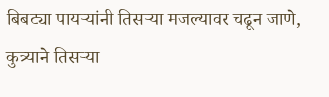बिबट्या पायऱ्यांनी तिसऱ्या मजल्यावर चढून जाणे, कुत्र्याने तिसऱ्या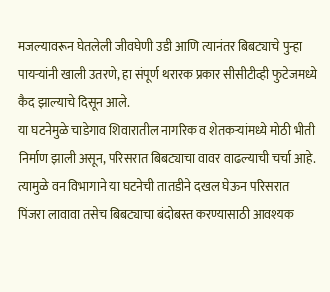मजल्यावरून घेतलेली जीवघेणी उडी आणि त्यानंतर बिबट्याचे पुन्हा पायऱ्यांनी खाली उतरणे, हा संपूर्ण थरारक प्रकार सीसीटीव्ही फुटेजमध्ये कैद झाल्याचे दिसून आले.
या घटनेमुळे चाडेगाव शिवारातील नागरिक व शेतकऱ्यांमध्ये मोठी भीती निर्माण झाली असून, परिसरात बिबट्याचा वावर वाढल्याची चर्चा आहे. त्यामुळे वन विभागाने या घटनेची तातडीने दखल घेऊन परिसरात पिंजरा लावावा तसेच बिबट्याचा बंदोबस्त करण्यासाठी आवश्यक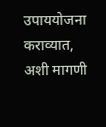उपाययोजना कराव्यात, अशी मागणी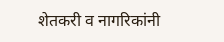शेतकरी व नागरिकांनी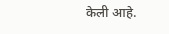केली आहे.